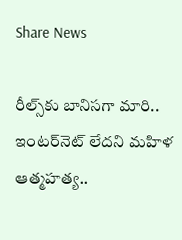Share News

రీల్స్‌కు బానిసగా మారి.. ఇంటర్‌నెట్ లేదని మహిళ ఆత్మహత్య..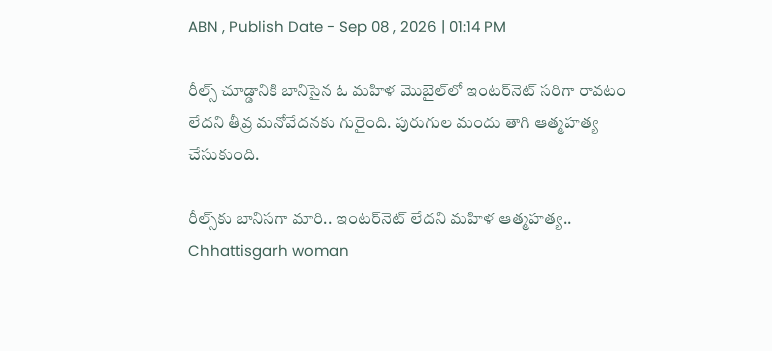ABN , Publish Date - Sep 08 , 2026 | 01:14 PM

రీల్స్ చూడ్డానికి బానిసైన ఓ మహిళ మొబైల్‌లో ఇంటర్‌నెట్ సరిగా రావటం లేదని తీవ్ర మనోవేదనకు గురైంది. పురుగుల మందు తాగి ఆత్మహత్య చేసుకుంది.

రీల్స్‌కు బానిసగా మారి.. ఇంటర్‌నెట్ లేదని మహిళ ఆత్మహత్య..
Chhattisgarh woman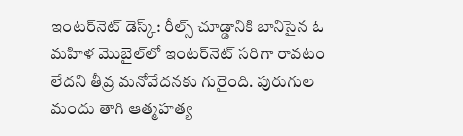ఇంటర్‌నెట్ డెస్క్: రీల్స్ చూడ్డానికి బానిసైన ఓ మహిళ మొబైల్‌లో ఇంటర్‌నెట్ సరిగా రావటం లేదని తీవ్ర మనోవేదనకు గురైంది. పురుగుల మందు తాగి ఆత్మహత్య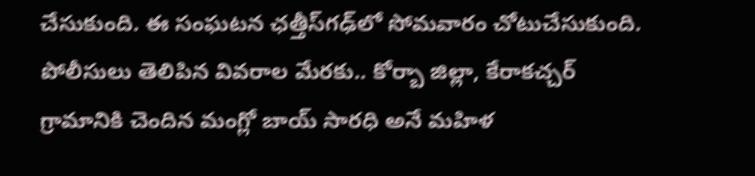చేసుకుంది. ఈ సంఘటన ఛత్తీస్‌గఢ్‌లో సోమవారం చోటుచేసుకుంది. పోలీసులు తెలిపిన వివరాల మేరకు.. కోర్బా జిల్లా, కేరాకచ్చర్ గ్రామానికి చెందిన మంగ్లో బాయ్ సారధి అనే మహిళ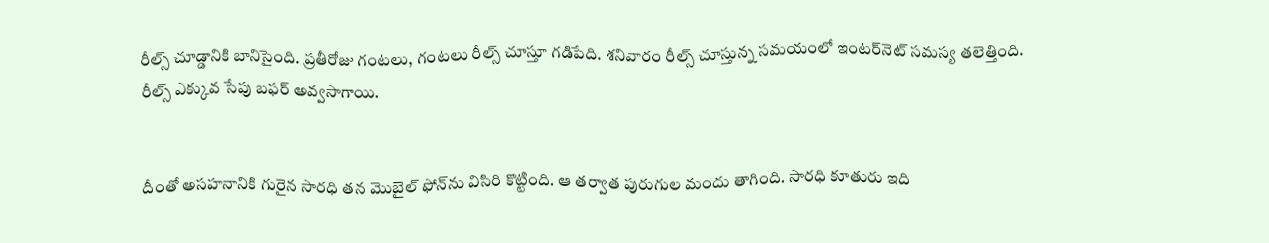రీల్స్ చూడ్డానికి బానిసైంది. ప్రతీరోజు గంటలు, గంటలు రీల్స్ చూస్తూ గడిపేది. శనివారం రీల్స్ చూస్తున్న సమయంలో ఇంటర్‌నెట్ సమస్య తలెత్తింది. రీల్స్ ఎక్కువ సేపు బఫర్ అవ్వసాగాయి.


దీంతో అసహనానికి గురైన సారధి తన మొబైల్ ఫోన్‌ను విసిరి కొట్టింది. ఆ తర్వాత పురుగుల మందు తాగింది. సారధి కూతురు ఇది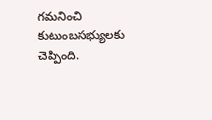గమనించి కుటుంబసభ్యులకు చెప్పింది.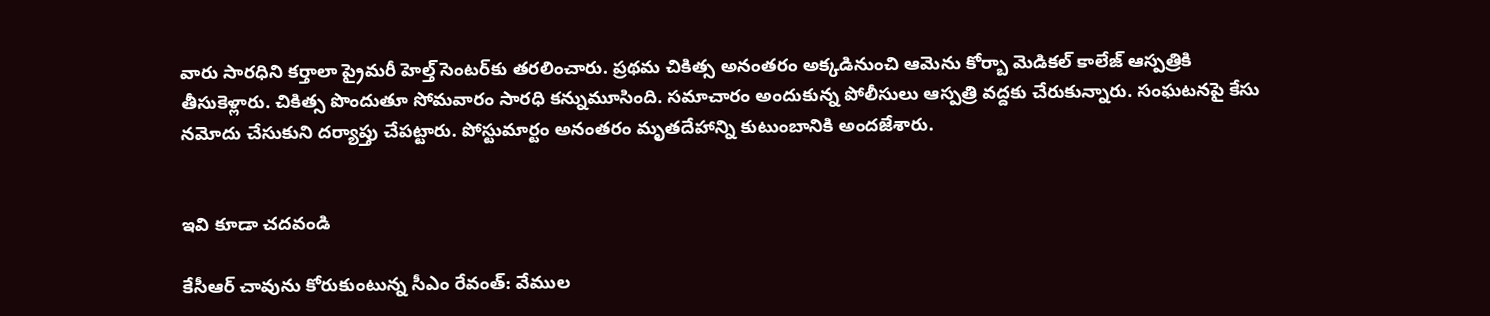వారు సారధిని కర్తాలా ప్రైమరీ హెల్త్ సెంటర్‌కు తరలించారు. ప్రథమ చికిత్స అనంతరం అక్కడినుంచి ఆమెను కోర్బా మెడికల్ కాలేజ్ ఆస్పత్రికి తీసుకెళ్లారు. చికిత్స పొందుతూ సోమవారం సారధి కన్నుమూసింది. సమాచారం అందుకున్న పోలీసులు ఆస్పత్రి వద్దకు చేరుకున్నారు. సంఘటనపై కేసు నమోదు చేసుకుని దర్యాప్తు చేపట్టారు. పోస్టుమార్టం అనంతరం మృతదేహాన్ని కుటుంబానికి అందజేశారు.


ఇవి కూడా చదవండి

కేసీఆర్ చావును కోరుకుంటున్న సీఎం రేవంత్: వేముల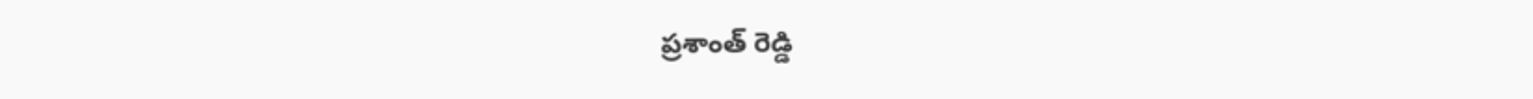ప్రశాంత్ రెడ్డి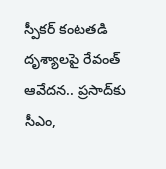స్పీకర్‌ కంటతడి దృశ్యాలపై రేవంత్ ఆవేదన.. ప్రసాద్‌కు సీఎం,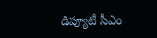డిప్యూటీ సీఎం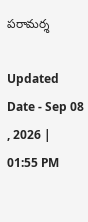పరామర్శ

Updated Date - Sep 08 , 2026 | 01:55 PM